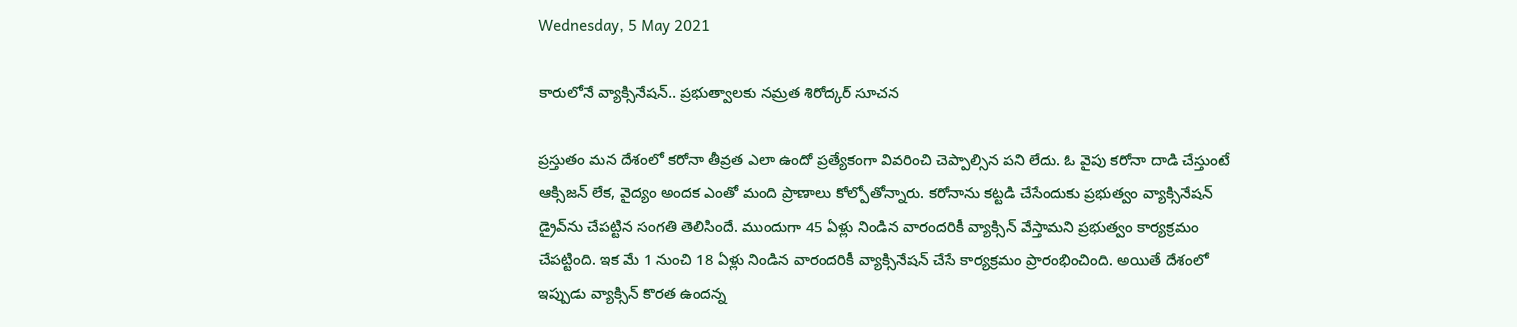Wednesday, 5 May 2021

కారులోనే వ్యాక్సినేషన్.. ప్రభుత్వాలకు నమ్రత శిరోద్కర్ సూచన

ప్రస్తుతం మన దేశంలో కరోనా తీవ్రత ఎలా ఉందో ప్రత్యేకంగా వివరించి చెప్పాల్సిన పని లేదు. ఓ వైపు కరోనా దాడి చేస్తుంటే ఆక్సిజన్ లేక, వైద్యం అందక ఎంతో మంది ప్రాణాలు కోల్పోతోన్నారు. కరోనాను కట్టడి చేసేందుకు ప్రభుత్వం వ్యాక్సినేషన్ డ్రైవ్‌ను చేపట్టిన సంగతి తెలిసిందే. ముందుగా 45 ఏళ్లు నిండిన వారందరికీ వ్యాక్సిన్ వేస్తామని ప్రభుత్వం కార్యక్రమం చేపట్టింది. ఇక మే 1 నుంచి 18 ఏళ్లు నిండిన వారందరికీ వ్యాక్సినేషన్ చేసే కార్యక్రమం ప్రారంభించింది. అయితే దేశంలో ఇప్పుడు వ్యాక్సిన్ కొరత ఉందన్న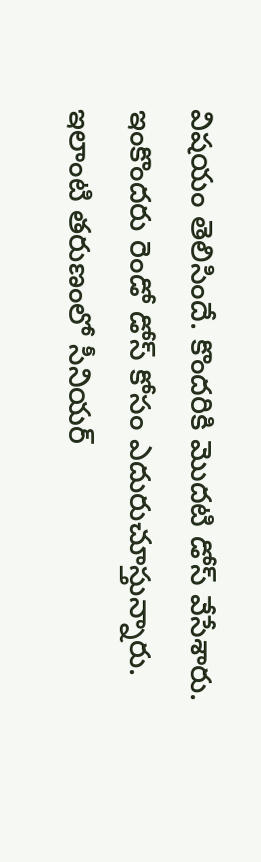విషయం తెలిసిందే. కొందరికి మొదటి డోస్ వేసేశారు. ఇంకొందరు రెండో డోస్ కోసం ఎదురుచూస్తున్నారు. ఇలాంటి తరుణంలో సీనియర్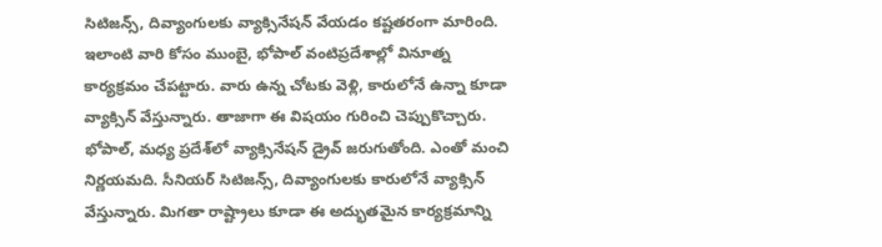సిటిజన్స్, దివ్యాంగులకు వ్యాక్సినేషన్ వేయడం కష్టతరంగా మారింది. ఇలాంటి వారి కోసం ముంబై, భోపాల్ వంటిప్రదేశాల్లో వినూత్న కార్యక్రమం చేపట్టారు. వారు ఉన్న చోటకు వెళ్లి, కారులోనే ఉన్నా కూడా వ్యాక్సిన్ వేస్తున్నారు. తాజాగా ఈ విషయం గురించి చెప్పుకొచ్చారు. భోపాల్, మధ్య ప్రదేశ్‌లో వ్యాక్సినేషన్ డ్రైవ్ జరుగుతోంది. ఎంతో మంచి నిర్ణయమది. సీనియర్ సిటిజన్స్, దివ్యాంగులకు కారులోనే వ్యాక్సిన్ వేస్తున్నారు. మిగతా రాష్ట్రాలు కూడా ఈ అద్భుతమైన కార్యక్రమాన్ని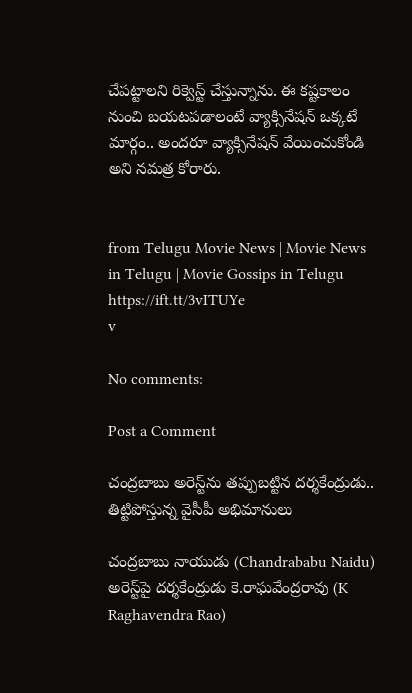చేపట్టాలని రిక్వెస్ట్ చేస్తున్నాను. ఈ కష్టకాలం నుంచి బయటపడాలంటే వ్యాక్సినేషన్ ఒక్కటే మార్గం.. అందరూ వ్యాక్సినేషన్ వేయించుకోండి అని నమత్ర కోరారు.


from Telugu Movie News | Movie News in Telugu | Movie Gossips in Telugu https://ift.tt/3vITUYe
v

No comments:

Post a Comment

చంద్రబాబు అరెస్ట్‌ను తప్పుబట్టిన దర్శకేంద్రుడు.. తిట్టిపోస్తున్న వైసీపీ అభిమానులు

చంద్రబాబు నాయుడు (Chandrababu Naidu) అరెస్ట్‌పై దర్శకేంద్రుడు కె.రాఘవేంద్రరావు (K Raghavendra Rao)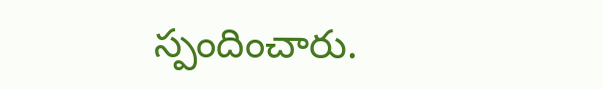స్పందించారు.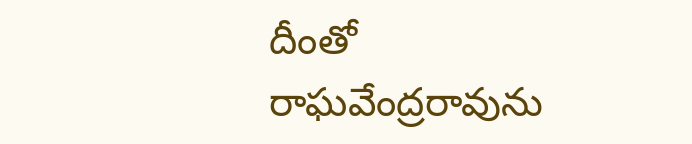దీంతో రాఘవేంద్రరావును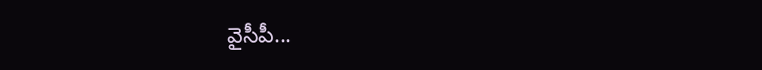వైసీపీ...